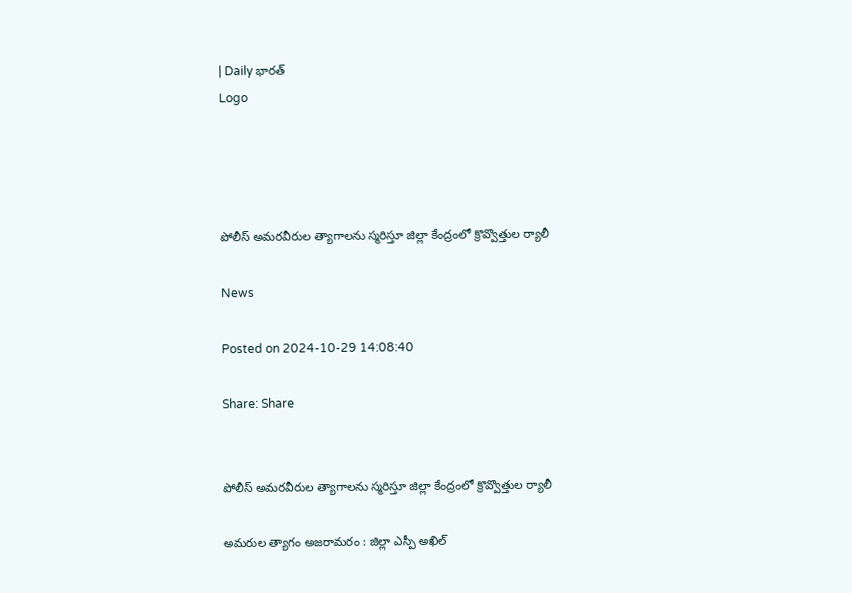| Daily భారత్
Logo




పోలీస్ అమరవీరుల త్యాగాలను స్మరిస్తూ జిల్లా కేంద్రంలో క్రొవ్వొత్తుల ర్యాలీ

News

Posted on 2024-10-29 14:08:40

Share: Share


పోలీస్ అమరవీరుల త్యాగాలను స్మరిస్తూ జిల్లా కేంద్రంలో క్రొవ్వొత్తుల ర్యాలీ

అమరుల త్యాగం అజరామరం : జిల్లా ఎస్పీ అఖిల్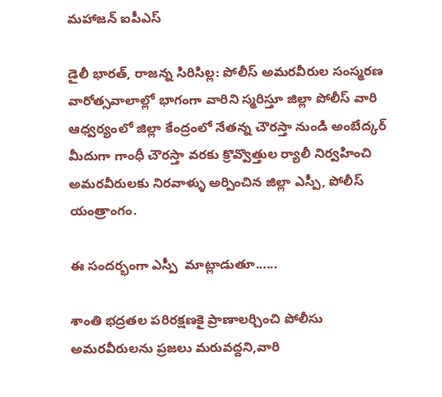మహాజన్ ఐపీఎస్

డైలీ భారత్, రాజన్న సిరిసిల్ల: పోలీస్ అమరవీరుల సంస్మరణ వారోత్సవాలాల్లో భాగంగా వారిని స్మరిస్తూ జిల్లా పోలీస్ వారి ఆధ్వర్యంలో జిల్లా కేంద్రంలో నేతన్న చౌరస్తా నుండి అంబేద్కర్ మీదుగా గాంధీ చౌరస్తా వరకు క్రొవ్వొత్తుల ర్యాలీ నిర్వహించి అమరవీరులకు నిరవాళ్ళు అర్పించిన జిల్లా ఎస్పీ, పోలీస్ యంత్రాంగం.

ఈ సందర్భంగా ఎస్పీ  మాట్లాడుతూ......

శాంతి భద్రతల పరిరక్షణకై ప్రాణాలర్చించి పోలీసు అమరవీరులను ప్రజలు మరువద్దని,వారి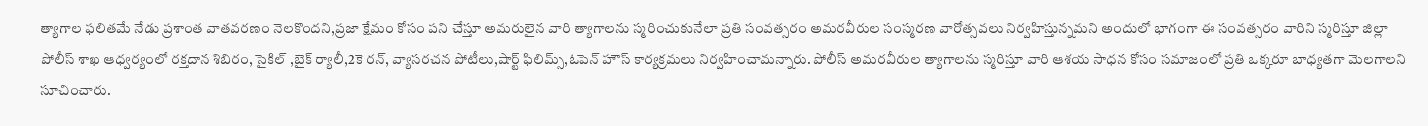త్యాగాల ఫలితమే నేడు ప్రశాంత వాతవరణం నెలకొందని,ప్రజా క్షేమం కోసం పని చేస్తూ అమరులైన వారి త్యాగాలను స్మరించుకునేలా ప్రతి సంవత్సరం అమరవీరుల సంస్మరణ వారోత్సవలు నిర్వహిస్తున్నమని అందులో భాగంగా ఈ సంవత్సరం వారిని స్మరిస్తూ జిల్లా పోలీస్ శాఖ ఆధ్వర్యంలో రక్తదాన శిబిరం, సైకిల్ ,బైక్ ర్యాలీ,2కె రన్, వ్యాసరచన పోటీలు,షార్ట్ ఫిలిమ్స్,ఓపెన్ హౌస్ కార్యక్రమలు నిర్వహించామన్నారు. పోలీస్ అమరవీరుల త్యాగాలను స్మరిస్తూ వారి ఆశయ సాధన కోసం సమాజంలో ప్రతి ఒక్కరూ బాధ్యతగా మెలగాలని సూచించారు.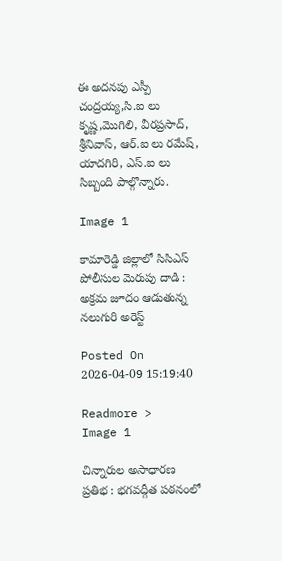ఈ అదనపు ఎస్పీ చంద్రయ్య,సి.ఐ లు కృష్ణ,మొగిలి, వీరప్రసాద్, శ్రీనివాస్, ఆర్.ఐ లు రమేష్, యాదగిరి, ఎస్.ఐ లు సిబ్బంది పాల్గొన్నారు.

Image 1

కామారెడ్డి జిల్లాలో సిసిఎస్ పోలీసుల మెరుపు దాడి : అక్రమ జూదం ఆడుతున్న నలుగురి అరెస్ట్

Posted On 2026-04-09 15:19:40

Readmore >
Image 1

చిన్నారుల అసాధారణ ప్రతిభ : భగవద్గీత పఠనంలో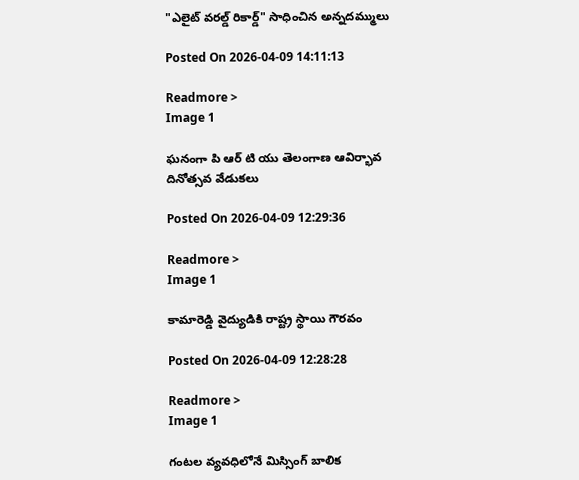"ఎలైట్ వరల్డ్ రికార్డ్" సాధించిన అన్నదమ్ములు

Posted On 2026-04-09 14:11:13

Readmore >
Image 1

ఘనంగా పి ఆర్ టి యు తెలంగాణ ఆవిర్భావ దినోత్సవ వేడుకలు

Posted On 2026-04-09 12:29:36

Readmore >
Image 1

కామారెడ్డి వైద్యుడికి రాష్ట్ర స్థాయి గౌరవం

Posted On 2026-04-09 12:28:28

Readmore >
Image 1

గంటల వ్యవధిలోనే మిస్సింగ్ బాలిక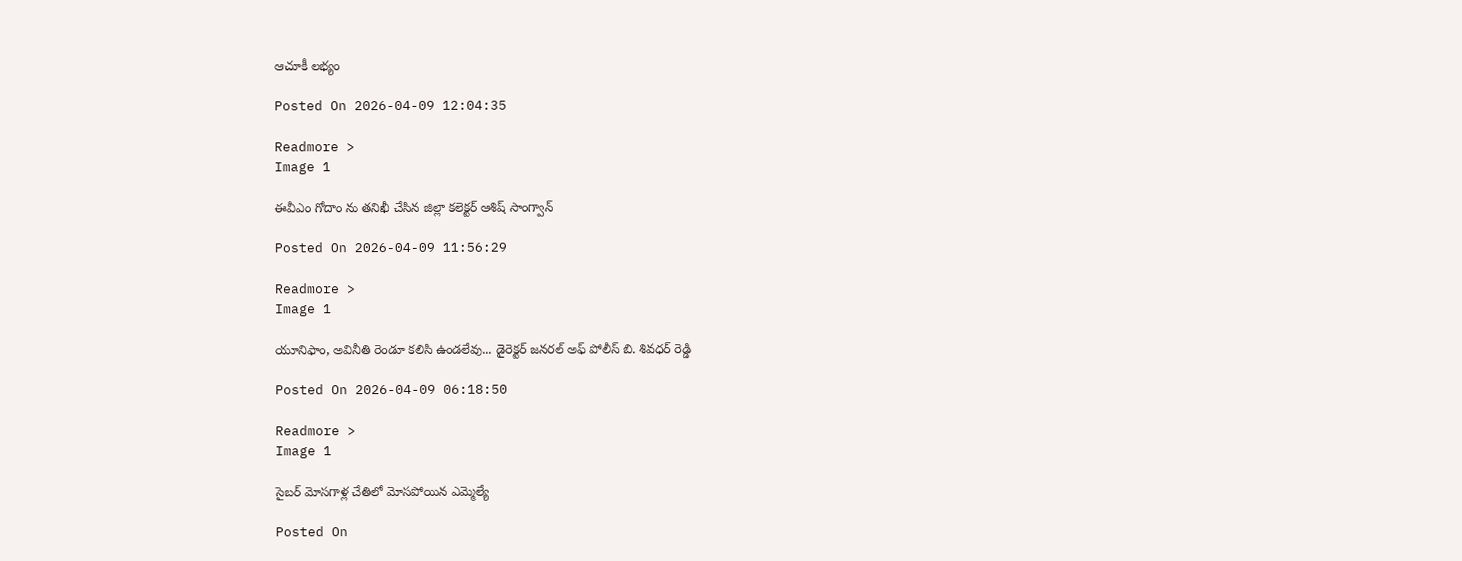ఆచూకీ లభ్యం

Posted On 2026-04-09 12:04:35

Readmore >
Image 1

ఈవీఎం గోదాం ను తనిఖీ చేసిన జిల్లా కలెక్టర్ ఆశిష్ సాంగ్వాన్

Posted On 2026-04-09 11:56:29

Readmore >
Image 1

యూనిఫాం, అవినీతి రెండూ కలిసి ఉండలేవు... డైరెక్టర్ జనరల్ అఫ్ పోలీస్ బి. శివధర్ రెడ్డి

Posted On 2026-04-09 06:18:50

Readmore >
Image 1

సైబర్ మోసగాళ్ల చేతిలో మోసపోయిన ఎమ్మెల్యే

Posted On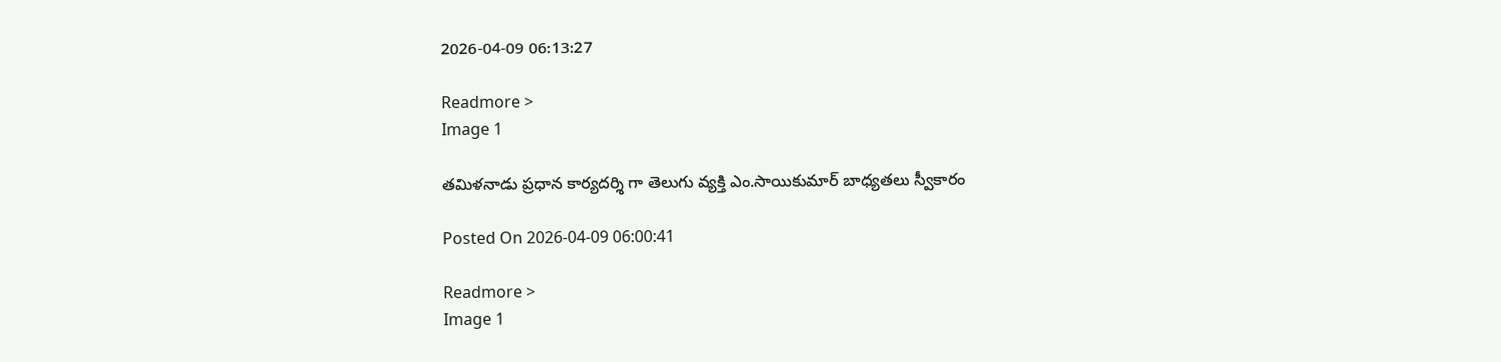2026-04-09 06:13:27

Readmore >
Image 1

తమిళనాడు ప్రధాన కార్యదర్శి గా తెలుగు వ్యక్తి ఎం.సాయికుమార్ బాధ్యతలు స్వీకారం

Posted On 2026-04-09 06:00:41

Readmore >
Image 1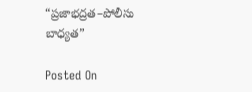“ప్రజాభద్రత–పోలీసు బాధ్యత”

Posted On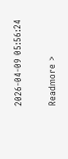2026-04-09 05:56:24

Readmore >